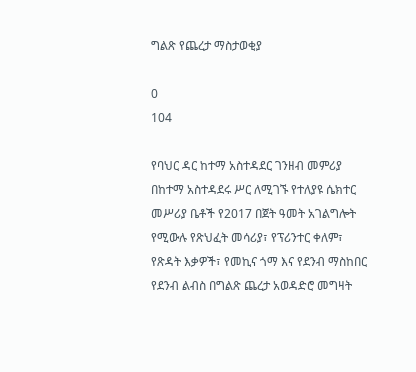ግልጽ የጨረታ ማስታወቂያ

0
104

የባህር ዳር ከተማ አስተዳደር ገንዘብ መምሪያ በከተማ አስተዳደሩ ሥር ለሚገኙ የተለያዩ ሴክተር መሥሪያ ቤቶች የ2017 በጀት ዓመት አገልግሎት የሚውሉ የጽህፈት መሳሪያ፣ የፕሪንተር ቀለም፣ የጽዳት እቃዎች፣ የመኪና ጎማ እና የደንብ ማስከበር የደንብ ልብስ በግልጽ ጨረታ አወዳድሮ መግዛት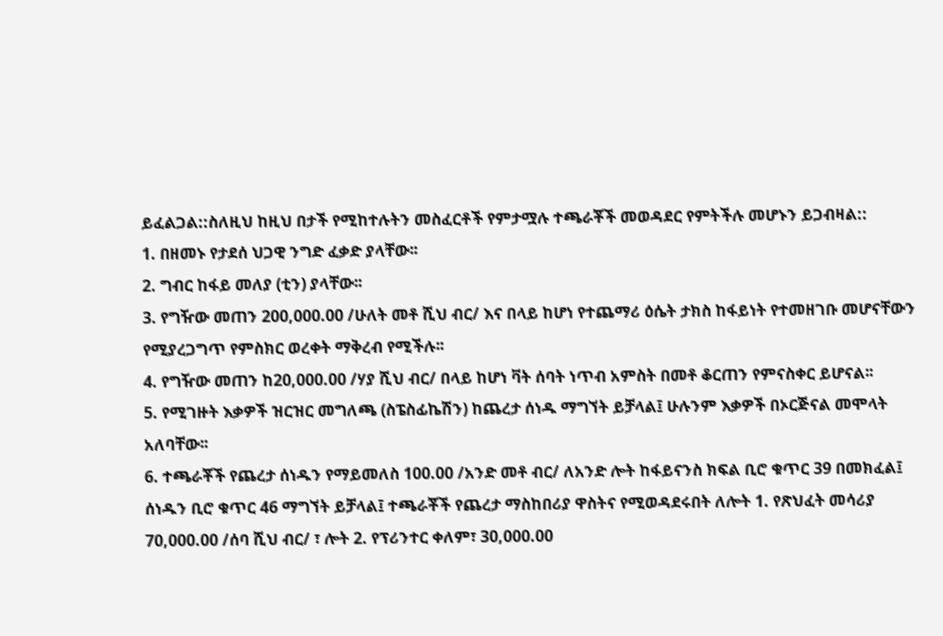ይፈልጋል::ስለዚህ ከዚህ በታች የሚከተሉትን መስፈርቶች የምታሟሉ ተጫራቾች መወዳደር የምትችሉ መሆኑን ይጋብዛል::
1. በዘመኑ የታደሰ ህጋዊ ንግድ ፈቃድ ያላቸው፡፡
2. ግብር ከፋይ መለያ (ቲን) ያላቸው፡፡
3. የግዥው መጠን 200,000.00 /ሁለት መቶ ሺህ ብር/ እና በላይ ከሆነ የተጨማሪ ዕሴት ታክስ ከፋይነት የተመዘገቡ መሆናቸውን የሚያረጋግጥ የምስክር ወረቀት ማቅረብ የሚችሉ፡፡
4. የግዥው መጠን ከ20,000.00 /ሃያ ሺህ ብር/ በላይ ከሆነ ቫት ሰባት ነጥብ አምስት በመቶ ቆርጠን የምናስቀር ይሆናል፡፡
5. የሚገዙት እቃዎች ዝርዝር መግለጫ (ስፔስፊኬሽን) ከጨረታ ሰነዱ ማግኘት ይቻላል፤ ሁሉንም እቃዎች በኦርጅናል መሞላት አለባቸው፡፡
6. ተጫራቾች የጨረታ ሰነዱን የማይመለስ 100.00 /አንድ መቶ ብር/ ለአንድ ሎት ከፋይናንስ ክፍል ቢሮ ቁጥር 39 በመክፈል፤ ሰነዱን ቢሮ ቁጥር 46 ማግኘት ይቻላል፤ ተጫራቾች የጨረታ ማስከበሪያ ዋስትና የሚወዳደሩበት ለሎት 1. የጽህፈት መሳሪያ 70,000.00 /ሰባ ሺህ ብር/ ፣ ሎት 2. የፕሪንተር ቀለም፣ 30,000.00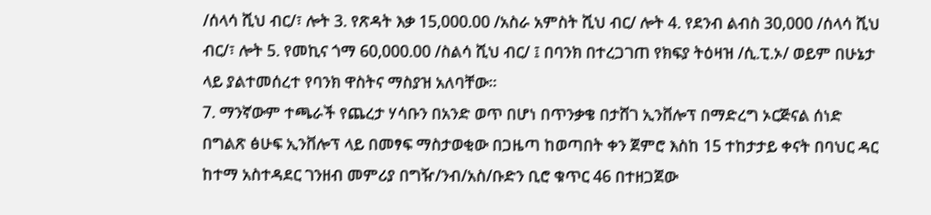/ሰላሳ ሺህ ብር/፣ ሎት 3. የጽዳት እቃ 15,000.00 /አስራ አምስት ሺህ ብር/ ሎት 4. የደንብ ልብስ 30,000 /ሰላሳ ሺህ ብር/፣ ሎት 5. የመኪና ጎማ 60,000.00 /ስልሳ ሺህ ብር/ ፤ በባንክ በተረጋገጠ የክፍያ ትዕዛዝ /ሲ.ፒ.ኦ/ ወይም በሁኔታ ላይ ያልተመሰረተ የባንክ ዋስትና ማስያዝ አለባቸው፡፡
7. ማንኛውም ተጫራች የጨረታ ሃሳቡን በአንድ ወጥ በሆነ በጥንቃቄ በታሸገ ኢንቨሎፕ በማድረግ ኦርጅናል ሰነድ በግልጽ ፅሁፍ ኢንቨሎፕ ላይ በመፃፍ ማስታወቂው በጋዜጣ ከወጣበት ቀን ጀምሮ እስከ 15 ተከታታይ ቀናት በባህር ዳር ከተማ አስተዳደር ገንዘብ መምሪያ በግዥ/ንብ/አስ/ቡድን ቢሮ ቁጥር 46 በተዘጋጀው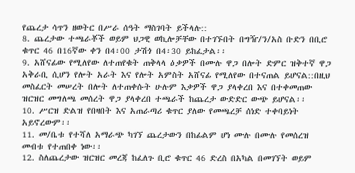የጨረታ ሳጥን ዘወትር በሥራ ሰዓት ማስገባት ይችላሉ::
8. ጨረታው ተጫራቾች ወይም ህጋዊ ወኪሎቻቸው በተገኙበት በግዥ/ን/አስ ቡድን በቢሮ ቁጥር 46 በ16ኛው ቀን በ4፡00 ታሽጎ በ4፡30 ይከፈታል፡፡
9. አሸናፊው የሚለየው ለተጠየቁት ጠቅላላ ዕቃዎች በሙሉ ዋጋ በሎት ድምር ዝቅተኛ ዋጋ አቅራቢ ሲሆን የሎት አራት እና የሎት አምስት አሸናፊ የሚለየው በተናጠል ይሆናል::በዚህ መስፈርት መሠረት በሎት ለተጠቀሱት ሁሉም እቃዎች ዋጋ ያላቀረበ እና በተቀመጠው ዝርዝር መግለጫ መሰረት ዋጋ ያላቀረበ ተጫራች ከጨረታ ውድድር ውጭ ይሆናል፡፡
10. ሥርዝ ድልዝ የበዛበት እና አጠራጣሪ ቁጥር ያለው የመጫረቻ ሰነድ ተቀባይነት አይኖረውም፡፡
11. መ/ቤቱ የተሻለ አማራጭ ካገኘ ጨረታውን በከፊልም ሆነ ሙሉ በሙሉ የመሰረዝ መብቱ የተጠበቀ ነው፡፡
12. ስለጨረታው ዝርዝር መረጃ ከፈለጉ ቢሮ ቁጥር 46 ድረስ በአካል በመገኘት ወይም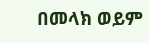በመላክ ወይም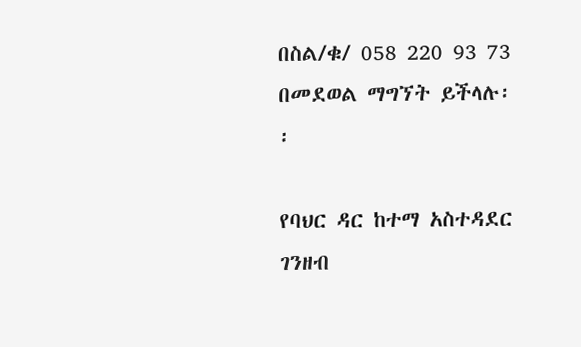በስል/ቁ/ 058 220 93 73 በመደወል ማግኘት ይችላሉ፡፡

የባህር ዳር ከተማ አስተዳደር ገንዘብ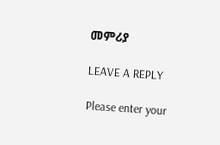መምሪያ

LEAVE A REPLY

Please enter your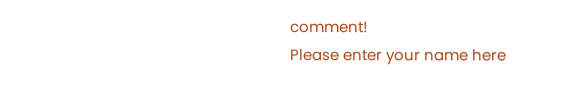comment!
Please enter your name here